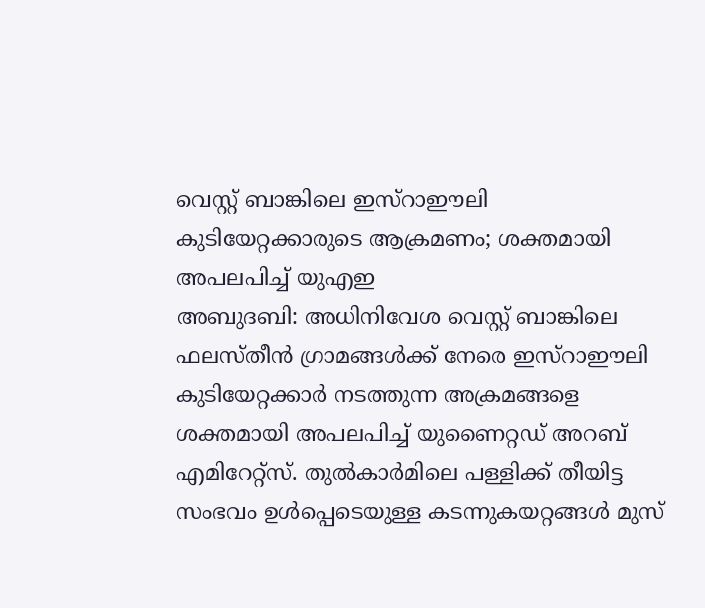വെസ്റ്റ് ബാങ്കിലെ ഇസ്റാഈലി കുടിയേറ്റക്കാരുടെ ആക്രമണം; ശക്തമായി അപലപിച്ച് യുഎഇ
അബുദബി: അധിനിവേശ വെസ്റ്റ് ബാങ്കിലെ ഫലസ്തീൻ ഗ്രാമങ്ങൾക്ക് നേരെ ഇസ്റാഈലി കുടിയേറ്റക്കാർ നടത്തുന്ന അക്രമങ്ങളെ ശക്തമായി അപലപിച്ച് യുണൈറ്റഡ് അറബ് എമിറേറ്റ്സ്. തുൽകാർമിലെ പള്ളിക്ക് തീയിട്ട സംഭവം ഉൾപ്പെടെയുള്ള കടന്നുകയറ്റങ്ങൾ മുസ്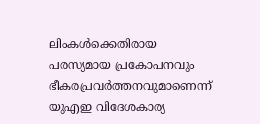ലിംകൾക്കെതിരായ പരസ്യമായ പ്രകോപനവും ഭീകരപ്രവർത്തനവുമാണെന്ന് യുഎഇ വിദേശകാര്യ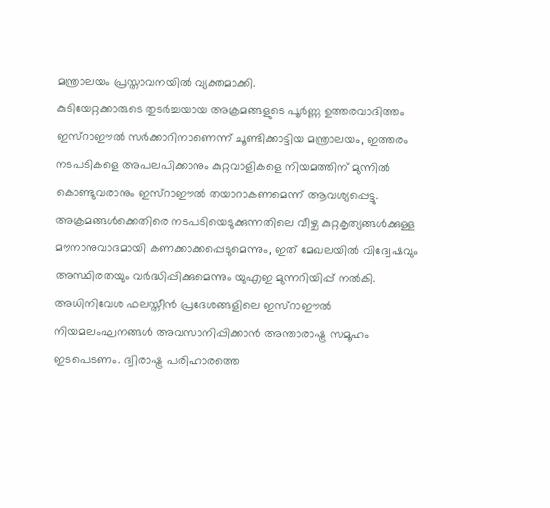മന്ത്രാലയം പ്രസ്താവനയിൽ വ്യക്തമാക്കി.
കുടിയേറ്റക്കാരുടെ തുടർച്ചയായ അക്രമങ്ങളുടെ പൂർണ്ണ ഉത്തരവാദിത്തം ഇസ്റാഈൽ സർക്കാറിനാണെന്ന് ചൂണ്ടിക്കാട്ടിയ മന്ത്രാലയം, ഇത്തരം നടപടികളെ അപലപിക്കാനും കുറ്റവാളികളെ നിയമത്തിന് മുന്നിൽ കൊണ്ടുവരാനും ഇസ്റാഈൽ തയാറാകണമെന്ന് ആവശ്യപ്പെട്ടു. അക്രമങ്ങൾക്കെതിരെ നടപടിയെടുക്കുന്നതിലെ വീഴ്ച കുറ്റകൃത്യങ്ങൾക്കുള്ള മൗനാനുവാദമായി കണക്കാക്കപ്പെടുമെന്നും, ഇത് മേഖലയിൽ വിദ്വേഷവും അസ്ഥിരതയും വർദ്ധിപ്പിക്കുമെന്നും യുഎഇ മുന്നറിയിപ്പ് നൽകി.
അധിനിവേശ ഫലസ്തീൻ പ്രദേശങ്ങളിലെ ഇസ്റാഈൽ നിയമലംഘനങ്ങൾ അവസാനിപ്പിക്കാൻ അന്താരാഷ്ട്ര സമൂഹം ഇടപെടണം. ദ്വിരാഷ്ട്ര പരിഹാരത്തെ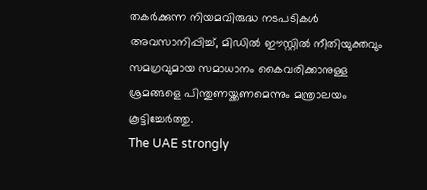തകർക്കുന്ന നിയമവിരുദ്ധ നടപടികൾ അവസാനിപ്പിച്ച്, മിഡിൽ ഈസ്റ്റിൽ നീതിയുക്തവും സമഗ്രവുമായ സമാധാനം കൈവരിക്കാനുള്ള ശ്രമങ്ങളെ പിന്തുണയ്ക്കണമെന്നും മന്ത്രാലയം കൂട്ടിച്ചേർത്തു.
The UAE strongly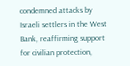condemned attacks by Israeli settlers in the West Bank, reaffirming support for civilian protection,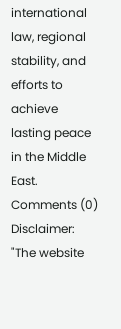international law, regional stability, and efforts to achieve lasting peace in the Middle East.
Comments (0)
Disclaimer: "The website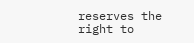reserves the right to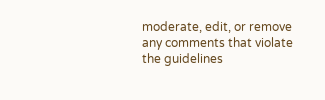moderate, edit, or remove any comments that violate the guidelines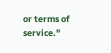or terms of service."